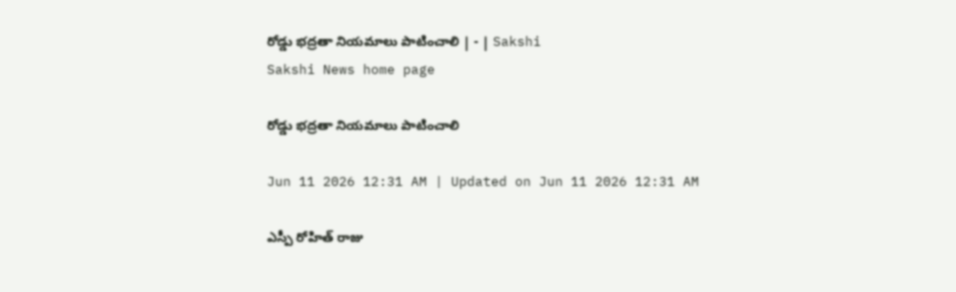రోడ్డు భద్రతా నియమాలు పాటించాలి | - | Sakshi
Sakshi News home page

రోడ్డు భద్రతా నియమాలు పాటించాలి

Jun 11 2026 12:31 AM | Updated on Jun 11 2026 12:31 AM

ఎస్పీ రోహిత్‌ రాజు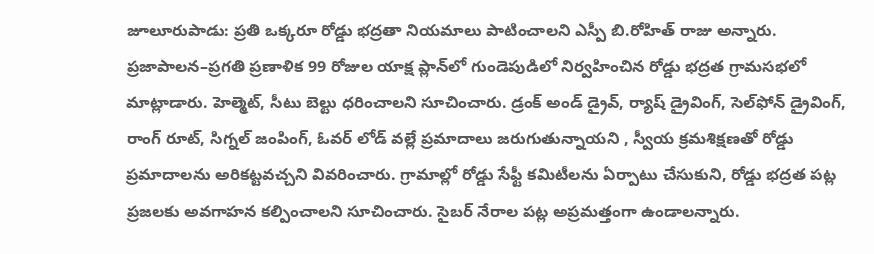జూలూరుపాడు: ప్రతి ఒక్కరూ రోడ్డు భద్రతా నియమాలు పాటించాలని ఎస్పీ బి.రోహిత్‌ రాజు అన్నారు. ప్రజాపాలన–ప్రగతి ప్రణాళిక 99 రోజుల యాక్ష ప్లాన్‌లో గుండెపుడిలో నిర్వహించిన రోడ్డు భద్రత గ్రామసభలో మాట్లాడారు. హెల్మెట్‌, సీటు బెల్టు ధరించాలని సూచించారు. డ్రంక్‌ అండ్‌ డ్రైవ్‌, ర్యాష్‌ డ్రైవింగ్‌, సెల్‌ఫోన్‌ డ్రైవింగ్‌, రాంగ్‌ రూట్‌, సిగ్నల్‌ జంపింగ్‌, ఓవర్‌ లోడ్‌ వల్లే ప్రమాదాలు జరుగుతున్నాయని , స్వీయ క్రమశిక్షణతో రోడ్డు ప్రమాదాలను అరికట్టవచ్చని వివరించారు. గ్రామాల్లో రోడ్డు సేఫ్టీ కమిటీలను ఏర్పాటు చేసుకుని, రోడ్డు భద్రత పట్ల ప్రజలకు అవగాహన కల్పించాలని సూచించారు. సైబర్‌ నేరాల పట్ల అప్రమత్తంగా ఉండాలన్నారు.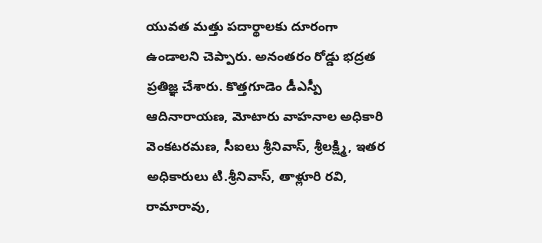యువత మత్తు పదార్థాలకు దూరంగా ఉండాలని చెప్పారు. అనంతరం రోడ్డు భద్రత ప్రతిజ్ఞ చేశారు. కొత్తగూడెం డీఎస్పీ ఆదినారాయణ, మోటారు వాహనాల అధికారి వెంకటరమణ, సీఐలు శ్రీనివాస్‌, శ్రీలక్ష్మి, ఇతర అధికారులు టి.శ్రీనివాస్‌, తాళ్లూరి రవి, రామారావు,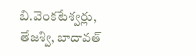బి.వెంకటేశ్వర్లు, తేజశ్వి, బాదావత్‌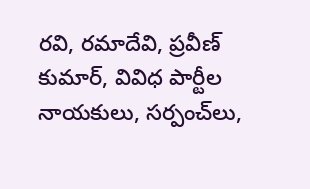రవి, రమాదేవి, ప్రవీణ్‌ కుమార్‌, వివిధ పార్టీల నాయకులు, సర్పంచ్‌లు,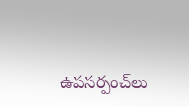ఉపసర్పంచ్‌లు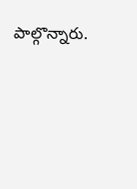పాల్గొన్నారు.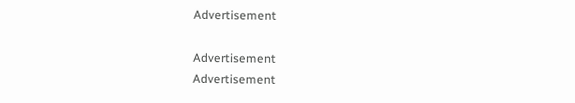Advertisement

Advertisement
Advertisement